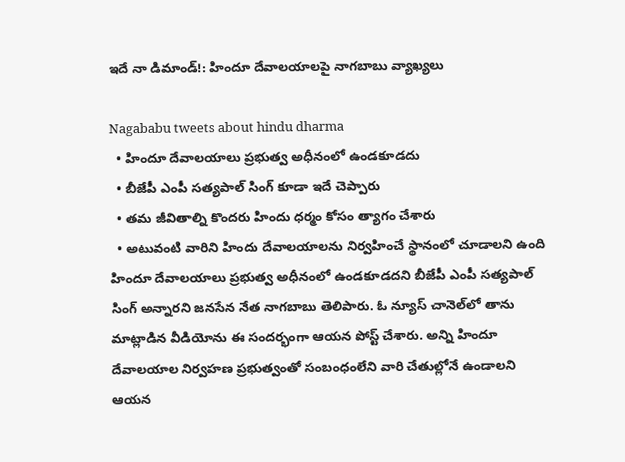ఇదే నా డిమాండ్‌!: హిందూ దేవాలయాలపై నాగబాబు వ్యాఖ్యలు

Nagababu tweets about hindu dharma
  • హిందూ దేవాలయాలు ప్రభుత్వ అధీనంలో ఉండకూడదు
  • బీజేపీ ఎంపీ సత్యపాల్‌ సింగ్ కూడా ఇదే చెప్పారు
  • తమ జీవితాల్ని కొందరు హిందు ధర్మం కోసం త్యాగం చేశారు
  • అటువంటి వారిని హిందు దేవాలయాలను నిర్వహించే స్థానంలో చూడాలని ఉంది
హిందూ దేవాలయాలు ప్రభుత్వ అధీనంలో ఉండకూడదని బీజేపీ ఎంపీ సత్యపాల్‌ సింగ్‌ అన్నారని జనసేన నేత నాగబాబు తెలిపారు. ఓ న్యూస్‌ చానెల్‌లో తాను మాట్లాడిన వీడియోను ఈ సందర్భంగా ఆయన పోస్ట్ చేశారు. అన్ని హిందూ దేవాలయాల నిర్వహణ ప్రభుత్వంతో సంబంధంలేని వారి చేతుల్లోనే ఉండాలని ఆయన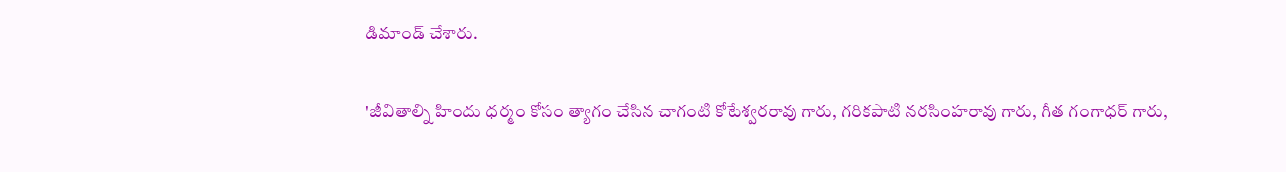డిమాండ్ చేశారు.

'జీవితాల్ని హిందు ధర్మం కోసం త్యాగం చేసిన చాగంటి కోటేశ్వరరావు గారు, గరికపాటి నరసింహరావు గారు, గీత గంగాధర్ గారు,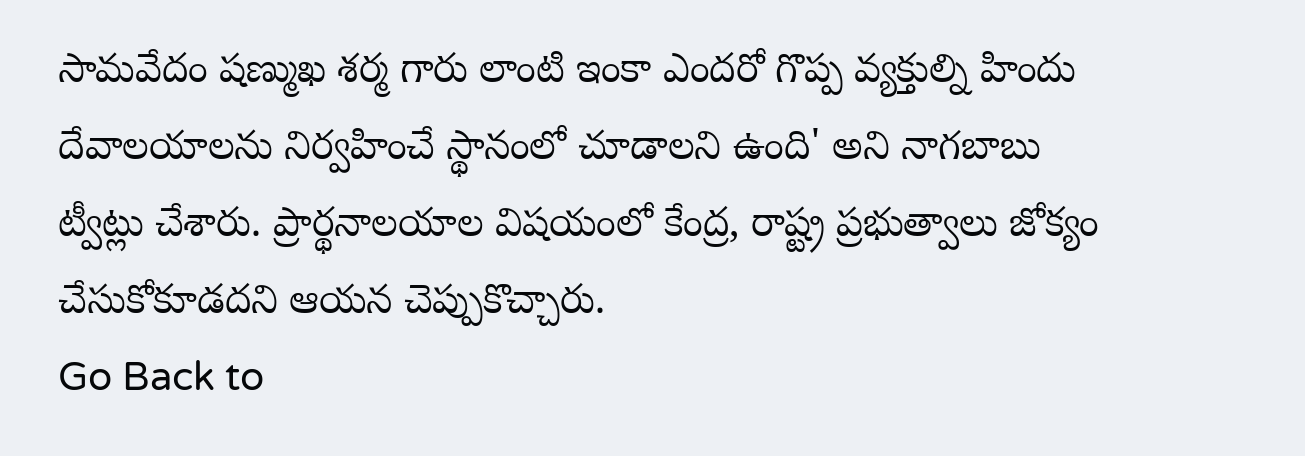సామవేదం షణ్ముఖ శర్మ గారు లాంటి ఇంకా ఎందరో గొప్ప వ్యక్తుల్ని హిందు దేవాలయాలను నిర్వహించే స్థానంలో చూడాలని ఉంది' అని నాగబాబు ట్వీట్లు చేశారు. ప్రార్థనాలయాల విషయంలో కేంద్ర, రాష్ట్ర ప్రభుత్వాలు జోక్యం చేసుకోకూడదని ఆయన చెప్పుకొచ్చారు.
Go Back to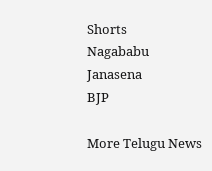Shorts
Nagababu
Janasena
BJP

More Telugu News